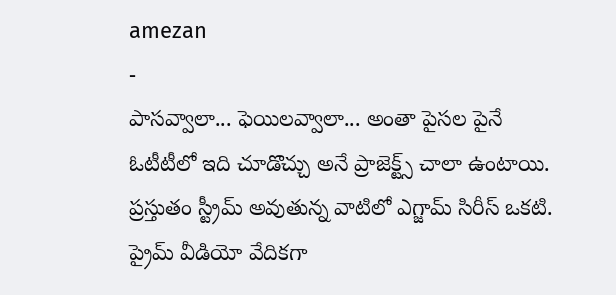amezan
-
పాసవ్వాలా... ఫెయిలవ్వాలా... అంతా పైసల పైనే
ఓటీటీలో ఇది చూడొచ్చు అనే ప్రాజెక్ట్స్ చాలా ఉంటాయి. ప్రస్తుతం స్ట్రీమ్ అవుతున్న వాటిలో ఎగ్జామ్ సిరీస్ ఒకటి. ప్రైమ్ వీడియో వేదికగా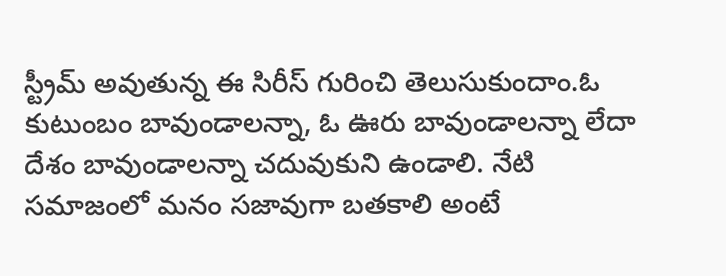స్ట్రీమ్ అవుతున్న ఈ సిరీస్ గురించి తెలుసుకుందాం.ఓ కుటుంబం బావుండాలన్నా, ఓ ఊరు బావుండాలన్నా లేదా దేశం బావుండాలన్నా చదువుకుని ఉండాలి. నేటి సమాజంలో మనం సజావుగా బతకాలి అంటే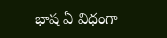భాష ఏ విధంగా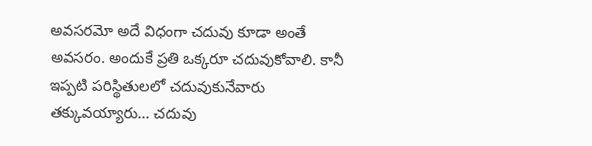అవసరమో అదే విధంగా చదువు కూడా అంతే అవసరం. అందుకే ప్రతి ఒక్కరూ చదువుకోవాలి. కానీ ఇప్పటి పరిస్థితులలో చదువుకునేవారు తక్కువయ్యారు... చదువు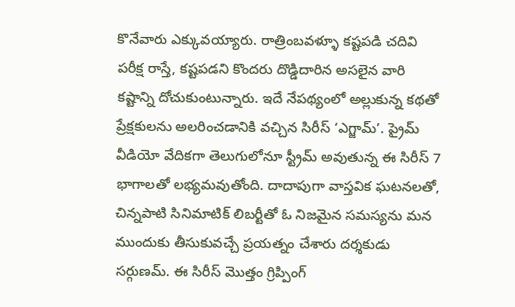కొనేవారు ఎక్కువయ్యారు. రాత్రింబవళ్ళూ కష్టపడి చదివి పరీక్ష రాస్తే, కష్టపడని కొందరు దొడ్డిదారిన అసలైన వారి కష్టాన్ని దోచుకుంటున్నారు. ఇదే నేపథ్యంలో అల్లుకున్న కథతో ప్రేక్షకులను అలరించడానికి వచ్చిన సిరీస్ ‘ఎగ్జామ్’. ప్రైమ్ వీడియో వేదికగా తెలుగులోనూ స్ట్రీమ్ అవుతున్న ఈ సిరీస్ 7 భాగాలతో లభ్యమవుతోంది. దాదాపుగా వాస్తవిక ఘటనలతో, చిన్నపాటి సినిమాటిక్ లిబర్టీతో ఓ నిజమైన సమస్యను మన ముందుకు తీసుకువచ్చే ప్రయత్నం చేశారు దర్శకుడు సర్గుణమ్. ఈ సిరీస్ మొత్తం గ్రిప్పింగ్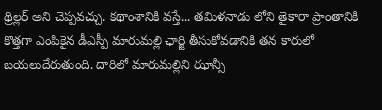థ్రిల్లర్ అని చెప్పవచ్చు. కథాంశానికి వస్తే... తమిళనాడు లోని తైకారా ప్రాంతానికి కొత్తగా ఎంపికైన డీఎస్పీ మారుమల్లి ఛార్జి తీసుకోవడానికి తన కారులో బయలుదేరుతుంది. దారిలో మారుమల్లిని ఝాన్సీ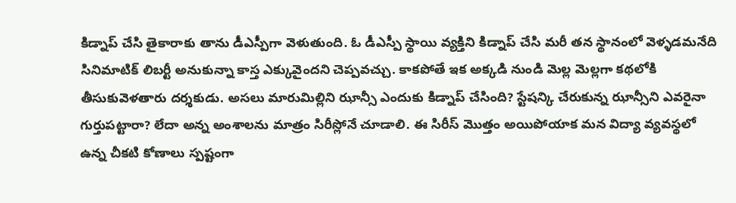కిడ్నాప్ చేసి తైకారాకు తాను డీఎస్పీగా వెళుతుంది. ఓ డీఎస్పీ స్థాయి వ్యక్తిని కిడ్నాప్ చేసి మరీ తన స్థానంలో వెళ్ళడమనేది సినిమాటిక్ లిబర్టీ అనుకున్నా కాస్త ఎక్కువైందని చెప్పవచ్చు. కాకపోతే ఇక అక్కడి నుండి మెల్ల మెల్లగా కథలోకి తీసుకువెళతారు దర్శకుడు. అసలు మారుమిల్లిని ఝాన్సీ ఎందుకు కిడ్నాప్ చేసింది? స్టేషన్కి చేరుకున్న ఝాన్సీని ఎవరైనా గుర్తుపట్టారా? లేదా అన్న అంశాలను మాత్రం సిరీస్లోనే చూడాలి. ఈ సిరీస్ మొత్తం అయిపోయాక మన విద్యా వ్యవస్థలో ఉన్న చీకటి కోణాలు స్పష్టంగా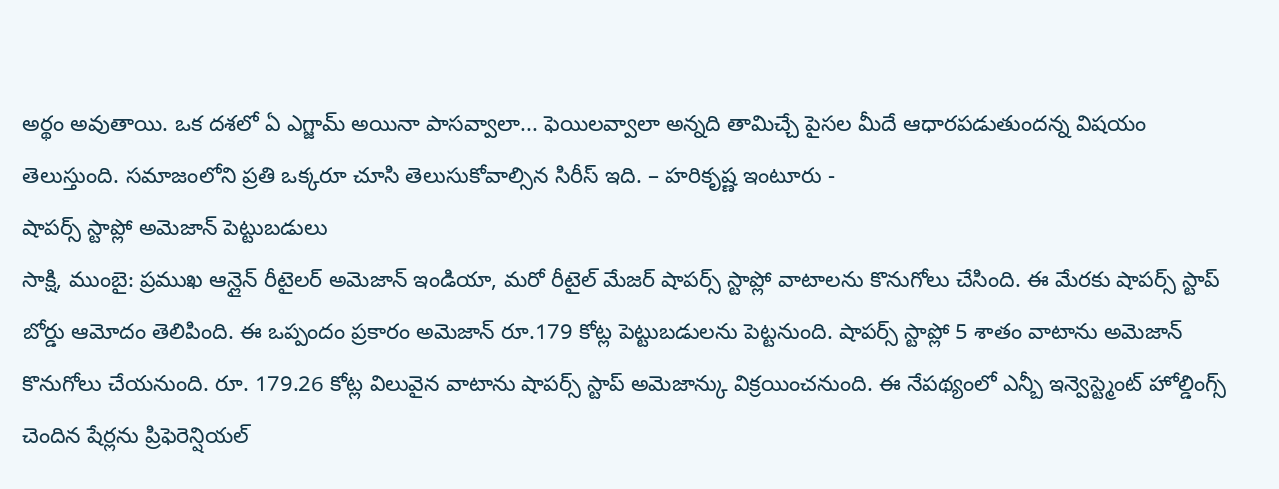అర్థం అవుతాయి. ఒక దశలో ఏ ఎగ్జామ్ అయినా పాసవ్వాలా... ఫెయిలవ్వాలా అన్నది తామిచ్చే పైసల మీదే ఆధారపడుతుందన్న విషయం తెలుస్తుంది. సమాజంలోని ప్రతి ఒక్కరూ చూసి తెలుసుకోవాల్సిన సిరీస్ ఇది. – హరికృష్ణ ఇంటూరు -
షాపర్స్ స్టాప్లో అమెజాన్ పెట్టుబడులు
సాక్షి, ముంబై: ప్రముఖ ఆన్లైన్ రీటైలర్ అమెజాన్ ఇండియా, మరో రీటైల్ మేజర్ షాపర్స్ స్టాప్లో వాటాలను కొనుగోలు చేసింది. ఈ మేరకు షాపర్స్ స్టాప్ బోర్డు ఆమోదం తెలిపింది. ఈ ఒప్పందం ప్రకారం అమెజాన్ రూ.179 కోట్ల పెట్టుబడులను పెట్టనుంది. షాపర్స్ స్టాప్లో 5 శాతం వాటాను అమెజాన్ కొనుగోలు చేయనుంది. రూ. 179.26 కోట్ల విలువైన వాటాను షాపర్స్ స్టాప్ అమెజాన్కు విక్రయించనుంది. ఈ నేపథ్యంలో ఎన్బీ ఇన్వెస్ట్మెంట్ హోల్డింగ్స్ చెందిన షేర్లను ప్రిఫెరెన్షియల్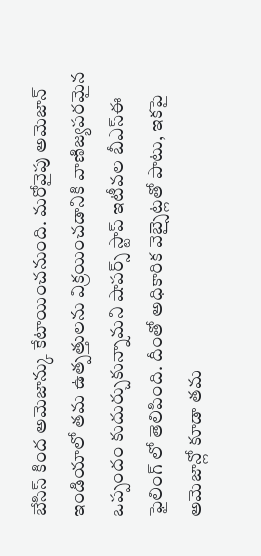బేసిస్ కింద అమెజాన్కు కేటాయించనుంది. మరోవైపు అమెజాన్ ఇండియాలో తమ ఉత్పత్తులను విక్రయించడానికి వాణిజ్యపరమైన ఒప్పందం కుదుర్చుకున్నామని షాపర్స్ స్టాప్ ఇటీవల బీఎస్ఈ ఫైలింగ్ లో తెలిపింది. దీంతో అధికారిక వెబ్సైట్లతో పాటు, ఇకపై అమెజాన్లో కూడా తమ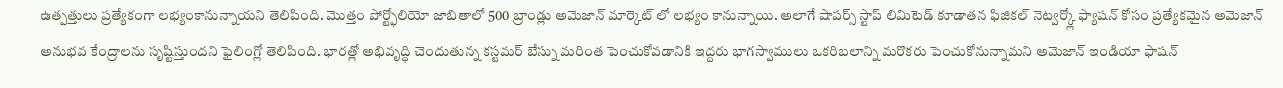ఉత్పత్తులు ప్రత్యేకంగా లభ్యంకానున్నాయని తెలిపింది. మొత్తం పోర్ట్ఫోలియో జాబితాలో 500 బ్రాండ్లు అమెజాన్ మార్కెట్ లో లభ్యం కానున్నాయి. అలాగే షాపర్స్ స్టాప్ లిమిటెడ్ కూడాతన ఫిజికల్ నెట్వర్క్లో ఫ్యాషన్ కోసం ప్రత్యేకమైన అమెజాన్ అనుభవ కేంద్రాలను సృష్టిస్తుందని ఫైలింగ్లో తెలిపింది. భారత్లో అభివృద్ధి చెందుతున్న కస్టమర్ బేస్ను మరింత పెంచుకోవడానికి ఇద్దరు భాగస్వాములు ఒకరిబలాన్ని మరొకరు పెంచుకోనున్నామని అమెజాన్ ఇండియా ఫాషన్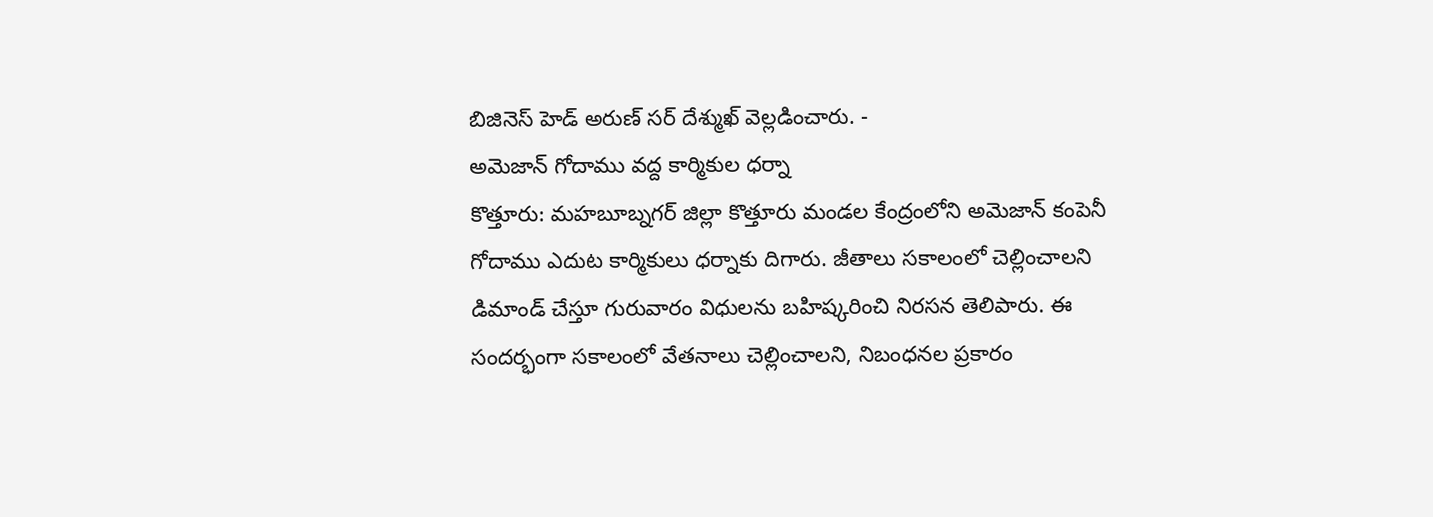బిజినెస్ హెడ్ అరుణ్ సర్ దేశ్ముఖ్ వెల్లడించారు. -
అమెజాన్ గోదాము వద్ద కార్మికుల ధర్నా
కొత్తూరు: మహబూబ్నగర్ జిల్లా కొత్తూరు మండల కేంద్రంలోని అమెజాన్ కంపెనీ గోదాము ఎదుట కార్మికులు ధర్నాకు దిగారు. జీతాలు సకాలంలో చెల్లించాలని డిమాండ్ చేస్తూ గురువారం విధులను బహిష్కరించి నిరసన తెలిపారు. ఈ సందర్భంగా సకాలంలో వేతనాలు చెల్లించాలని, నిబంధనల ప్రకారం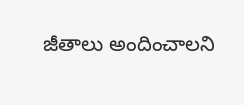జీతాలు అందించాలని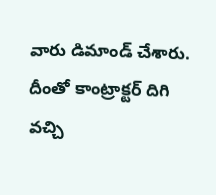వారు డిమాండ్ చేశారు. దీంతో కాంట్రాక్టర్ దిగి వచ్చి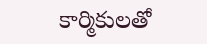కార్మికులతో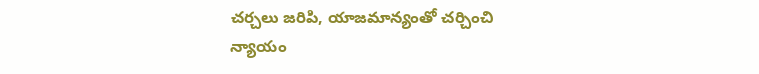చర్చలు జరిపి, యాజమాన్యంతో చర్చించి న్యాయం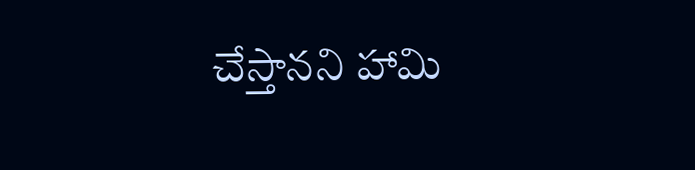చేస్తానని హామి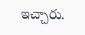ఇచ్చారు.